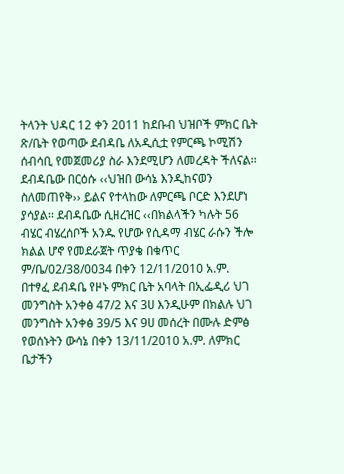ትላንት ህዳር 12 ቀን 2011 ከደቡብ ህዝቦች ምክር ቤት ጽ/ቤት የወጣው ደብዳቤ ለአዲሲቷ የምርጫ ኮሚሽን ሰብሳቢ የመጀመሪያ ስራ እንደሚሆን ለመረዳት ችለናል፡፡
ደብዳቤው በርዕሱ ‹‹ህዝበ ውሳኔ እንዲከናወን ስለመጠየቅ›› ይልና የተላከው ለምርጫ ቦርድ እንደሆነ ያሳያል፡፡ ደብዳቤው ሲዘረዝር ‹‹በክልላችን ካሉት 56 ብሄር ብሄረሰቦች አንዱ የሆው የሲዳማ ብሄር ራሱን ችሎ ክልል ሆኖ የመደራጀት ጥያቄ በቁጥር ም/ቤ/02/38/0034 በቀን 12/11/2010 አ.ም. በተፃፈ ደብዳቤ የዞኑ ምክር ቤት አባላት በኢፌዲሪ ህገ መንግስት አንቀፅ 47/2 እና 3ሀ እንዲሁም በክልሉ ህገ መንግስት አንቀፅ 39/5 እና 9ሀ መሰረት በሙሉ ድምፅ የወሰኑትን ውሳኔ በቀን 13/11/2010 አ.ም. ለምክር ቤታችን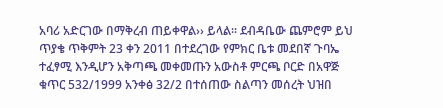አባሪ አድርገው በማቅረብ ጠይቀዋል›› ይላል፡፡ ደብዳቤው ጨምሮም ይህ ጥያቄ ጥቅምት 23 ቀን 2011 በተደረገው የምክር ቤቱ መደበኛ ጉባኤ ተፈፃሚ እንዲሆን አቅጣጫ መቀመጡን አውስቶ ምርጫ ቦርድ በአዋጅ ቁጥር 532/1999 አንቀፅ 32/2 በተሰጠው ስልጣን መሰረት ህዝበ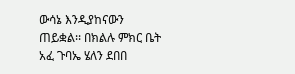ውሳኔ እንዲያከናውን ጠይቋል፡፡ በክልሉ ምክር ቤት አፈ ጉባኤ ሄለን ደበበ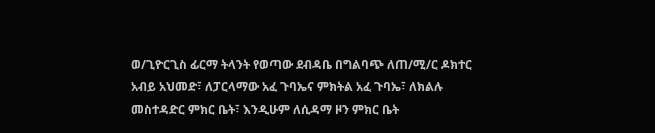ወ/ጊዮርጊስ ፊርማ ትላንት የወጣው ደብዳቤ በግልባጭ ለጠ/ሚ/ር ዶክተር አብይ አህመድ፣ ለፓርላማው አፈ ጉባኤና ምክትል አፈ ጉባኤ፣ ለክልሉ መስተዳድር ምክር ቤት፣ እንዲሁም ለሲዳማ ዞን ምክር ቤት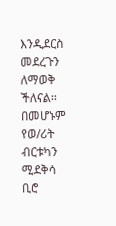እንዲደርስ መደረጉን ለማወቅ ችለናል፡፡ በመሆኑም የወ/ሪት ብርቱካን ሚደቅሳ ቢሮ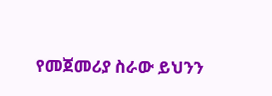የመጀመሪያ ስራው ይህንን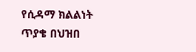የሲዳማ ክልልነት ጥያቄ በህዝበ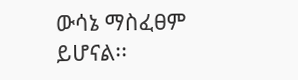ውሳኔ ማስፈፀም ይሆናል፡፡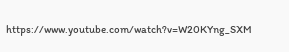https://www.youtube.com/watch?v=W20KYng_SXM